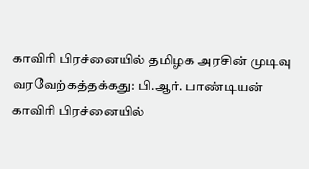காவிரி பிரச்னையில் தமிழக அரசின் முடிவு வரவேற்கத்தக்கது: பி.ஆர். பாண்டியன்
காவிரி பிரச்னையில்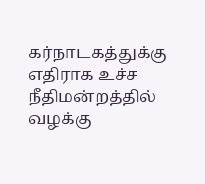கர்நாடகத்துக்கு எதிராக உச்ச நீதிமன்றத்தில் வழக்கு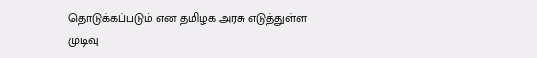தொடுக்கப்படும் என தமிழக அரசு எடுத்துள்ள முடிவு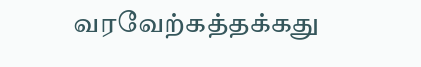வரவேற்கத்தக்கது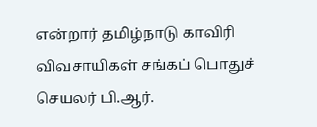என்றார் தமிழ்நாடு காவிரி விவசாயிகள் சங்கப் பொதுச் செயலர் பி.ஆர்.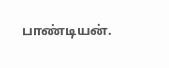பாண்டியன்.